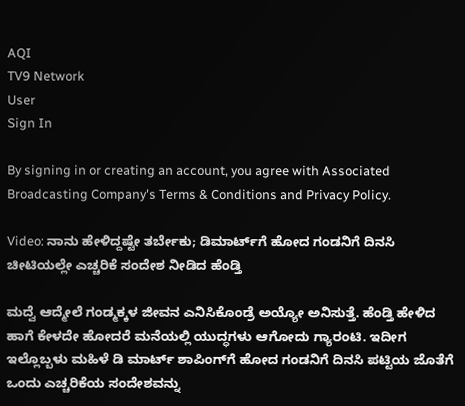AQI
TV9 Network
User
Sign In

By signing in or creating an account, you agree with Associated Broadcasting Company's Terms & Conditions and Privacy Policy.

Video: ನಾನು ಹೇಳಿದ್ದಷ್ಟೇ ತರ್ಬೇಕು; ಡಿಮಾರ್ಟ್‌ಗೆ ಹೋದ ಗಂಡನಿಗೆ ದಿನಸಿ ಚೀಟಿಯಲ್ಲೇ ಎಚ್ಚರಿಕೆ ಸಂದೇಶ ನೀಡಿದ ಹೆಂಡ್ತಿ

ಮದ್ವೆ ಆದ್ಮೇಲೆ ಗಂಡ್ಮಕ್ಕಳ ಜೀವನ ಎನಿಸಿಕೊಂಡ್ರೆ ಅಯ್ಯೋ ಅನಿಸುತ್ತೆ. ಹೆಂಡ್ತಿ ಹೇಳಿದ ಹಾಗೆ ಕೇಳದೇ ಹೋದರೆ ಮನೆಯಲ್ಲಿ ಯುದ್ಧಗಳು ಆಗೋದು ಗ್ಯಾರಂಟಿ. ಇದೀಗ ಇಲ್ಲೊಬ್ಬಳು ಮಹಿಳೆ ಡಿ ಮಾರ್ಟ್‌ ಶಾಪಿಂಗ್‌ಗೆ ಹೋದ ಗಂಡನಿಗೆ ದಿನಸಿ ಪಟ್ಟಿಯ ಜೊತೆಗೆ ಒಂದು ಎಚ್ಚರಿಕೆಯ ಸಂದೇಶವನ್ನು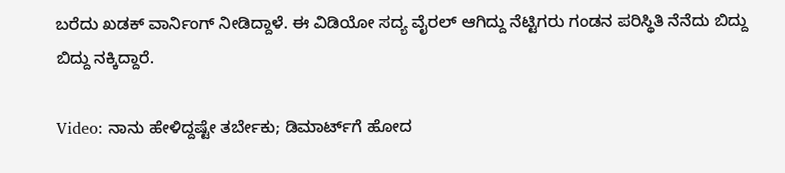ಬರೆದು ಖಡಕ್ ವಾರ್ನಿಂಗ್ ನೀಡಿದ್ದಾಳೆ. ಈ ವಿಡಿಯೋ ಸದ್ಯ ವೈರಲ್ ಆಗಿದ್ದು ನೆಟ್ಟಿಗರು ಗಂಡನ ಪರಿಸ್ಥಿತಿ ನೆನೆದು ಬಿದ್ದು ಬಿದ್ದು ನಕ್ಕಿದ್ದಾರೆ.

Video: ನಾನು ಹೇಳಿದ್ದಷ್ಟೇ ತರ್ಬೇಕು; ಡಿಮಾರ್ಟ್‌ಗೆ ಹೋದ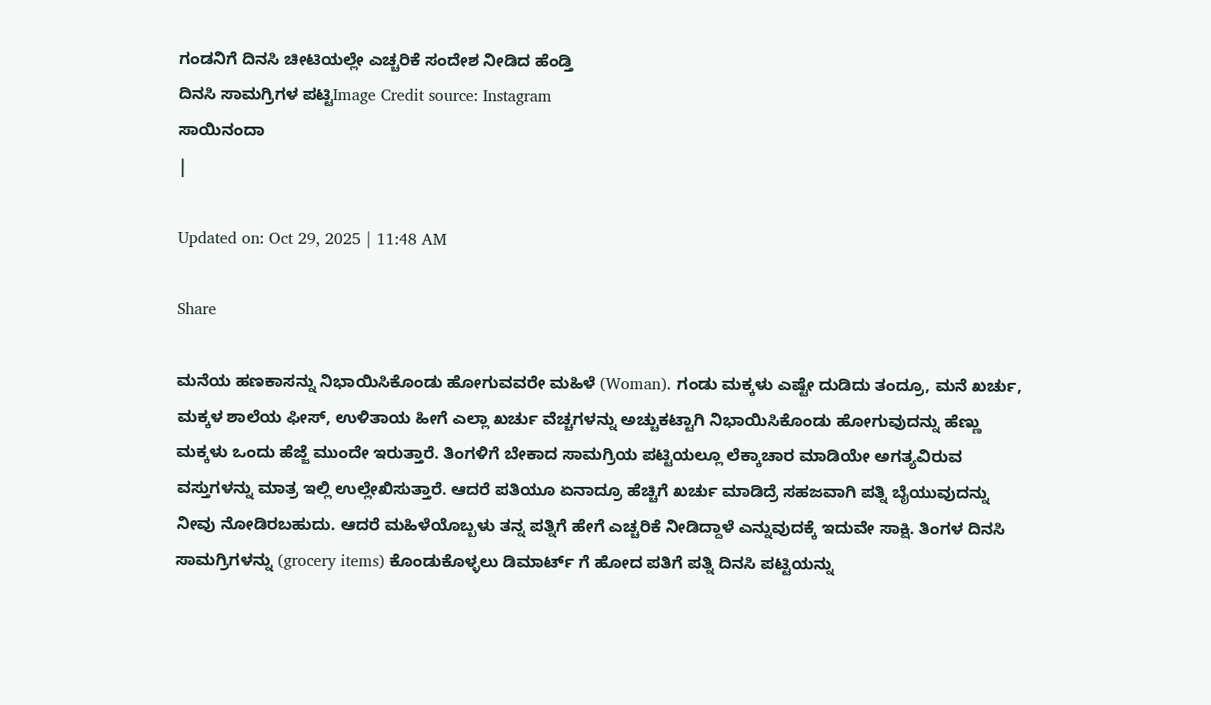ಗಂಡನಿಗೆ ದಿನಸಿ ಚೀಟಿಯಲ್ಲೇ ಎಚ್ಚರಿಕೆ ಸಂದೇಶ ನೀಡಿದ ಹೆಂಡ್ತಿ
ದಿನಸಿ ಸಾಮಗ್ರಿಗಳ ಪಟ್ಟಿImage Credit source: Instagram
ಸಾಯಿನಂದಾ
|

Updated on: Oct 29, 2025 | 11:48 AM

Share

ಮನೆಯ ಹಣಕಾಸನ್ನು ನಿಭಾಯಿಸಿಕೊಂಡು ಹೋಗುವವರೇ ಮಹಿಳೆ (Woman). ಗಂಡು ಮಕ್ಕಳು ಎಷ್ಟೇ ದುಡಿದು ತಂದ್ರೂ, ಮನೆ ಖರ್ಚು, ಮಕ್ಕಳ ಶಾಲೆಯ ಫೀಸ್, ಉಳಿತಾಯ ಹೀಗೆ ಎಲ್ಲಾ ಖರ್ಚು ವೆಚ್ಚಗಳನ್ನು ಅಚ್ಚುಕಟ್ಟಾಗಿ ನಿಭಾಯಿಸಿಕೊಂಡು ಹೋಗುವುದನ್ನು ಹೆಣ್ಣು ಮಕ್ಕಳು ಒಂದು ಹೆಜ್ಜೆ ಮುಂದೇ ಇರುತ್ತಾರೆ. ತಿಂಗಳಿಗೆ ಬೇಕಾದ ಸಾಮಗ್ರಿಯ ಪಟ್ಟಿಯಲ್ಲೂ ಲೆಕ್ಕಾಚಾರ ಮಾಡಿಯೇ ಅಗತ್ಯವಿರುವ ವಸ್ತುಗಳನ್ನು ಮಾತ್ರ ಇಲ್ಲಿ ಉಲ್ಲೇಖಿಸುತ್ತಾರೆ. ಆದರೆ ಪತಿಯೂ ಏನಾದ್ರೂ ಹೆಚ್ಚಿಗೆ ಖರ್ಚು ಮಾಡಿದ್ರೆ ಸಹಜವಾಗಿ ಪತ್ನಿ ಬೈಯುವುದನ್ನು ನೀವು ನೋಡಿರಬಹುದು. ಆದರೆ ಮಹಿಳೆಯೊಬ್ಬಳು ತನ್ನ ಪತ್ನಿಗೆ ಹೇಗೆ ಎಚ್ಚರಿಕೆ ನೀಡಿದ್ದಾಳೆ ಎನ್ನುವುದಕ್ಕೆ ಇದುವೇ ಸಾಕ್ಷಿ. ತಿಂಗಳ ದಿನಸಿ ಸಾಮಗ್ರಿಗಳನ್ನು (grocery items) ಕೊಂಡುಕೊಳ್ಳಲು ಡಿಮಾರ್ಟ್ ಗೆ ಹೋದ ಪತಿಗೆ ಪತ್ನಿ ದಿನಸಿ ಪಟ್ಟಿಯನ್ನು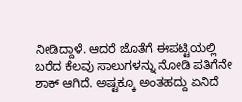ನೀಡಿದ್ದಾಳೆ. ಆದರೆ ಜೊತೆಗೆ ಈಪಟ್ಟಿಯಲ್ಲಿ ಬರೆದ ಕೆಲವು ಸಾಲುಗಳನ್ನು ನೋಡಿ ಪತಿಗೆನೇ ಶಾಕ್ ಆಗಿದೆ. ಅಷ್ಟಕ್ಕೂ ಅಂತಹದ್ದು ಏನಿದೆ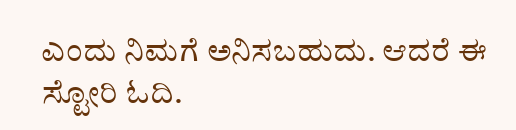ಎಂದು ನಿಮಗೆ ಅನಿಸಬಹುದು. ಆದರೆ ಈ ಸ್ಟೋರಿ ಓದಿ.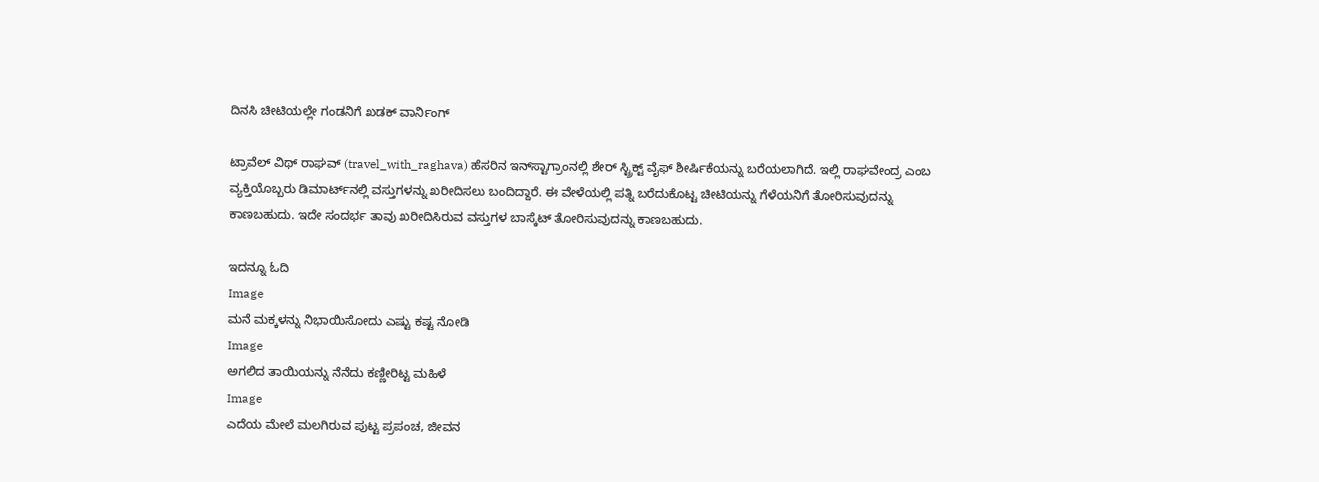ದಿನಸಿ ಚೀಟಿಯಲ್ಲೇ ಗಂಡನಿಗೆ ಖಡಕ್ ವಾರ್ನಿಂಗ್

ಟ್ರಾವೆಲ್ ವಿಥ್ ರಾಘವ್ (travel_with_raghava) ಹೆಸರಿನ ಇನ್‌ಸ್ಟಾಗ್ರಾಂನಲ್ಲಿ ಶೇರ್ ಸ್ಟ್ರಿಕ್ಟ್ ವೈಫ್ ಶೀರ್ಷಿಕೆಯನ್ನು ಬರೆಯಲಾಗಿದೆ. ಇಲ್ಲಿ ರಾಘವೇಂದ್ರ ಎಂಬ ವ್ಯಕ್ತಿಯೊಬ್ಬರು ಡಿಮಾರ್ಟ್‌ನಲ್ಲಿ ವಸ್ತುಗಳನ್ನು ಖರೀದಿಸಲು ಬಂದಿದ್ದಾರೆ. ಈ ವೇಳೆಯಲ್ಲಿ ಪತ್ನಿ ಬರೆದುಕೊಟ್ಟ ಚೀಟಿಯನ್ನು ಗೆಳೆಯನಿಗೆ ತೋರಿಸುವುದನ್ನು ಕಾಣಬಹುದು. ಇದೇ ಸಂದರ್ಭ ತಾವು ಖರೀದಿಸಿರುವ ವಸ್ತುಗಳ ಬಾಸ್ಕೆಟ್ ತೋರಿಸುವುದನ್ನು ಕಾಣಬಹುದು.

ಇದನ್ನೂ ಓದಿ
Image
ಮನೆ ಮಕ್ಕಳನ್ನು ನಿಭಾಯಿಸೋದು ಎಷ್ಟು ಕಷ್ಟ ನೋಡಿ
Image
ಅಗಲಿದ ತಾಯಿಯನ್ನು ನೆನೆದು ಕಣ್ಣೀರಿಟ್ಟ ಮಹಿಳೆ
Image
ಎದೆಯ ಮೇಲೆ ಮಲಗಿರುವ ಪುಟ್ಟ ಪ್ರಪಂಚ, ಜೀವನ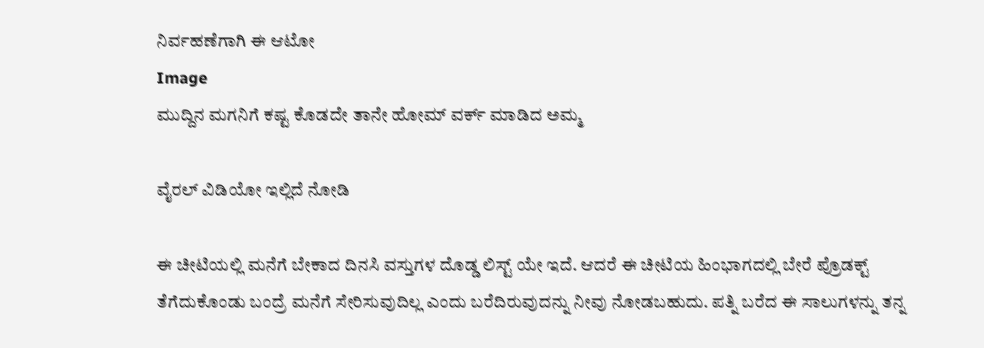ನಿರ್ವಹಣೆಗಾಗಿ ಈ ಆಟೋ
Image
ಮುದ್ದಿನ ಮಗನಿಗೆ ಕಷ್ಟ ಕೊಡದೇ ತಾನೇ ಹೋಮ್ ವರ್ಕ್ ಮಾಡಿದ ಅಮ್ಮ

ವೈರಲ್ ವಿಡಿಯೋ ಇಲ್ಲಿದೆ ನೋಡಿ

ಈ ಚೀಟಿಯಲ್ಲಿ ಮನೆಗೆ ಬೇಕಾದ ದಿನಸಿ ವಸ್ತುಗಳ ದೊಡ್ಡ ಲಿಸ್ಟ್ ಯೇ ಇದೆ. ಆದರೆ ಈ ಚೀಟಿಯ ಹಿಂಭಾಗದಲ್ಲಿ ಬೇರೆ ಪ್ರೊಡಕ್ಟ್ ತೆಗೆದುಕೊಂಡು ಬಂದ್ರೆ ಮನೆಗೆ ಸೇರಿಸುವುದಿಲ್ಲ ಎಂದು ಬರೆದಿರುವುದನ್ನು ನೀವು ನೋಡಬಹುದು. ಪತ್ನಿ ಬರೆದ ಈ ಸಾಲುಗಳನ್ನು ತನ್ನ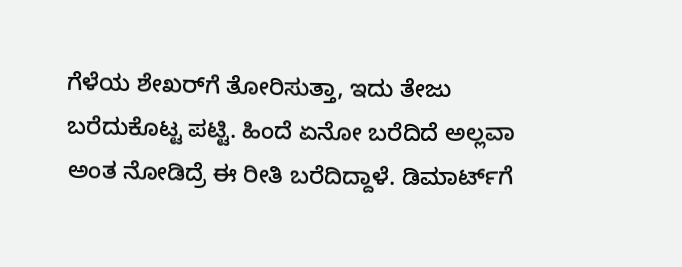ಗೆಳೆಯ ಶೇಖರ್‌ಗೆ ತೋರಿಸುತ್ತಾ, ಇದು ತೇಜು ಬರೆದುಕೊಟ್ಟ ಪಟ್ಟಿ. ಹಿಂದೆ ಏನೋ ಬರೆದಿದೆ ಅಲ್ಲವಾ ಅಂತ ನೋಡಿದ್ರೆ ಈ ರೀತಿ ಬರೆದಿದ್ದಾಳೆ. ಡಿಮಾರ್ಟ್‌ಗೆ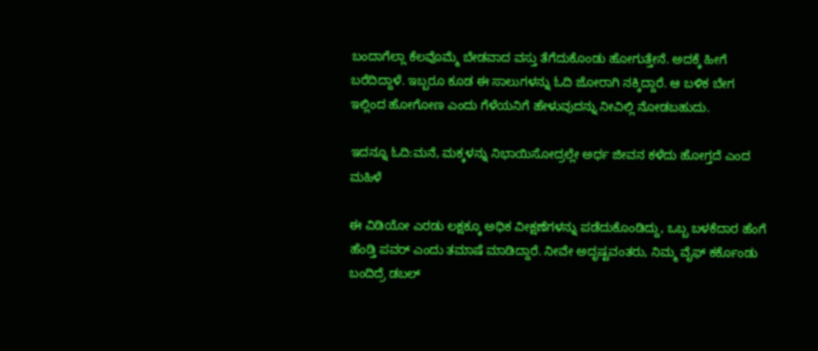ಬಂದಾಗೆಲ್ಲಾ ಕೆಲವೊಮ್ಮೆ ಬೇಡವಾದ ವಸ್ತು ತೆಗೆದುಕೊಂಡು ಹೋಗುತ್ತೇನೆ. ಅದಕ್ಕೆ ಹೀಗೆ ಬರೆದಿದ್ದಾಳೆ. ಇಬ್ಬರೂ ಕೂಡ ಈ ಸಾಲುಗಳನ್ನು ಓದಿ ಜೋರಾಗಿ ನಕ್ಕಿದ್ದಾರೆ. ಆ ಬಳಿಕ ಬೇಗ ಇಲ್ಲಿಂದ ಹೋಗೋಣ ಎಂದು ಗೆಳೆಯನಿಗೆ ಹೇಳುವುದನ್ನು ನೀವಿಲ್ಲಿ ನೋಡಬಹುದು.

ಇದನ್ನೂ ಓದಿ:ಮನೆ, ಮಕ್ಕಳನ್ನು ನಿಭಾಯಿಸೋದ್ರಲ್ಲೇ ಅರ್ಧ ಜೀವನ ಕಳೆದು ಹೋಗ್ತದೆ ಎಂದ ಮಹಿಳೆ

ಈ ವಿಡಿಯೋ ಎರಡು ಲಕ್ಷಕ್ಕೂ ಅಧಿಕ ವೀಕ್ಷಣೆಗಳನ್ನು ಪಡೆದುಕೊಂಡಿದ್ದು, ಒಬ್ಬ ಬಳಕೆದಾರ ಹೆಂಗೆ ಹೆಂಡ್ತಿ ಪವರ್ ಎಂದು ತಮಾಷೆ ಮಾಡಿದ್ದಾರೆ. ನೀವೇ ಅದೃಷ್ಟವಂತರು, ನಿಮ್ಮ ವೈಫ್ ಕರ್ಕೊಂಡು ಬಂದಿದ್ರೆ ಡಬಲ್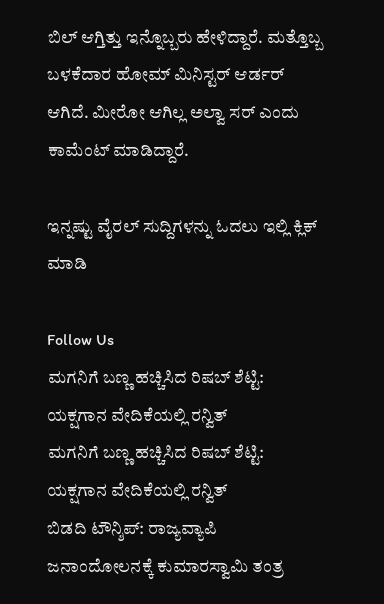ಬಿಲ್ ಆಗ್ತಿತ್ತು ಇನ್ನೊಬ್ಬರು ಹೇಳಿದ್ದಾರೆ. ಮತ್ತೊಬ್ಬ ಬಳಕೆದಾರ ಹೋಮ್ ಮಿನಿಸ್ಟರ್ ಆರ್ಡರ್ ಆಗಿದೆ. ಮೀರೋ ಆಗಿಲ್ಲ ಅಲ್ವಾ ಸರ್ ಎಂದು ಕಾಮೆಂಟ್ ಮಾಡಿದ್ದಾರೆ.

ಇನ್ನಷ್ಟು ವೈರಲ್ ಸುದ್ದಿಗಳನ್ನು ಓದಲು ಇಲ್ಲಿ ಕ್ಲಿಕ್ ಮಾಡಿ

Follow Us
ಮಗನಿಗೆ ಬಣ್ಣ ಹಚ್ಚಿಸಿದ ರಿಷಬ್ ಶೆಟ್ಟಿ: ಯಕ್ಷಗಾನ ವೇದಿಕೆಯಲ್ಲಿ ರನ್ವಿತ್
ಮಗನಿಗೆ ಬಣ್ಣ ಹಚ್ಚಿಸಿದ ರಿಷಬ್ ಶೆಟ್ಟಿ: ಯಕ್ಷಗಾನ ವೇದಿಕೆಯಲ್ಲಿ ರನ್ವಿತ್
ಬಿಡದಿ ಟೌನ್ಶಿಪ್: ರಾಜ್ಯವ್ಯಾಪಿ ಜನಾಂದೋಲನಕ್ಕೆ ಕುಮಾರಸ್ವಾಮಿ ತಂತ್ರ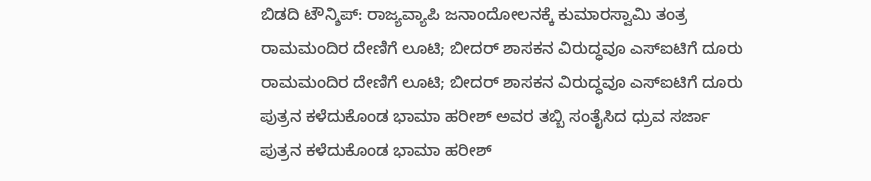ಬಿಡದಿ ಟೌನ್ಶಿಪ್: ರಾಜ್ಯವ್ಯಾಪಿ ಜನಾಂದೋಲನಕ್ಕೆ ಕುಮಾರಸ್ವಾಮಿ ತಂತ್ರ
ರಾಮಮಂದಿರ ದೇಣಿಗೆ ಲೂಟಿ; ಬೀದರ್ ಶಾಸಕನ ವಿರುದ್ಧವೂ ಎಸ್ಐಟಿಗೆ ದೂರು
ರಾಮಮಂದಿರ ದೇಣಿಗೆ ಲೂಟಿ; ಬೀದರ್ ಶಾಸಕನ ವಿರುದ್ಧವೂ ಎಸ್ಐಟಿಗೆ ದೂರು
ಪುತ್ರನ ಕಳೆದುಕೊಂಡ ಭಾಮಾ ಹರೀಶ್ ಅವರ ತಬ್ಬಿ ಸಂತೈಸಿದ ಧ್ರುವ ಸರ್ಜಾ
ಪುತ್ರನ ಕಳೆದುಕೊಂಡ ಭಾಮಾ ಹರೀಶ್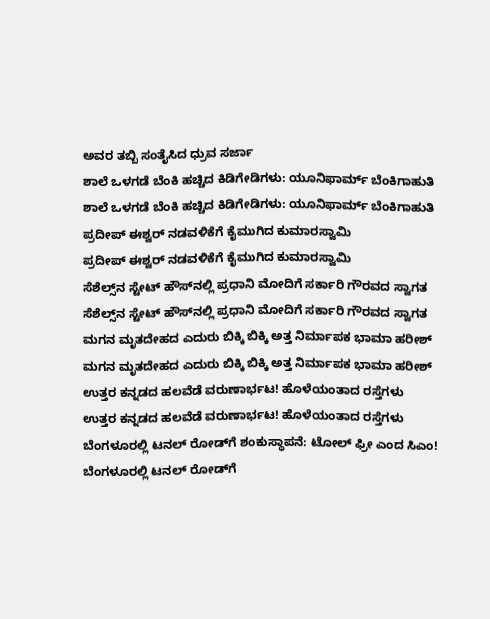ಅವರ ತಬ್ಬಿ ಸಂತೈಸಿದ ಧ್ರುವ ಸರ್ಜಾ
ಶಾಲೆ ಒಳಗಡೆ ಬೆಂಕಿ ಹಚ್ಚಿದ ಕಿಡಿಗೇಡಿಗಳು: ಯೂನಿಫಾರ್ಮ್ ಬೆಂಕಿಗಾಹುತಿ
ಶಾಲೆ ಒಳಗಡೆ ಬೆಂಕಿ ಹಚ್ಚಿದ ಕಿಡಿಗೇಡಿಗಳು: ಯೂನಿಫಾರ್ಮ್ ಬೆಂಕಿಗಾಹುತಿ
ಪ್ರದೀಪ್ ಈಶ್ವರ್ ನಡವಳಿಕೆಗೆ ಕೈಮುಗಿದ ಕುಮಾರಸ್ವಾಮಿ
ಪ್ರದೀಪ್ ಈಶ್ವರ್ ನಡವಳಿಕೆಗೆ ಕೈಮುಗಿದ ಕುಮಾರಸ್ವಾಮಿ
ಸೆಶೆಲ್ಸ್‌ನ ಸ್ಟೇಟ್ ಹೌಸ್‌ನಲ್ಲಿ ಪ್ರಧಾನಿ ಮೋದಿಗೆ ಸರ್ಕಾರಿ ಗೌರವದ ಸ್ವಾಗತ
ಸೆಶೆಲ್ಸ್‌ನ ಸ್ಟೇಟ್ ಹೌಸ್‌ನಲ್ಲಿ ಪ್ರಧಾನಿ ಮೋದಿಗೆ ಸರ್ಕಾರಿ ಗೌರವದ ಸ್ವಾಗತ
ಮಗನ ಮೃತದೇಹದ ಎದುರು ಬಿಕ್ಕಿ ಬಿಕ್ಕಿ ಅತ್ತ ನಿರ್ಮಾಪಕ ಭಾಮಾ ಹರೀಶ್
ಮಗನ ಮೃತದೇಹದ ಎದುರು ಬಿಕ್ಕಿ ಬಿಕ್ಕಿ ಅತ್ತ ನಿರ್ಮಾಪಕ ಭಾಮಾ ಹರೀಶ್
ಉತ್ತರ ಕನ್ನಡದ ಹಲವೆಡೆ ವರುಣಾರ್ಭಟ! ಹೊಳೆಯಂತಾದ ರಸ್ತೆಗಳು
ಉತ್ತರ ಕನ್ನಡದ ಹಲವೆಡೆ ವರುಣಾರ್ಭಟ! ಹೊಳೆಯಂತಾದ ರಸ್ತೆಗಳು
ಬೆಂಗಳೂರಲ್ಲಿ ಟನಲ್ ರೋಡ್‌ಗೆ ಶಂಕುಸ್ಥಾಪನೆ: ಟೋಲ್ ಫ್ರೀ ಎಂದ ಸಿಎಂ!
ಬೆಂಗಳೂರಲ್ಲಿ ಟನಲ್ ರೋಡ್‌ಗೆ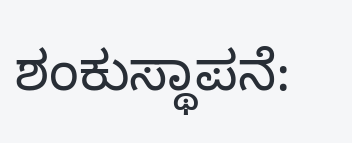ಶಂಕುಸ್ಥಾಪನೆ: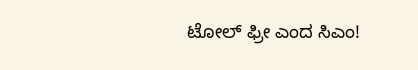ಟೋಲ್ ಫ್ರೀ ಎಂದ ಸಿಎಂ!